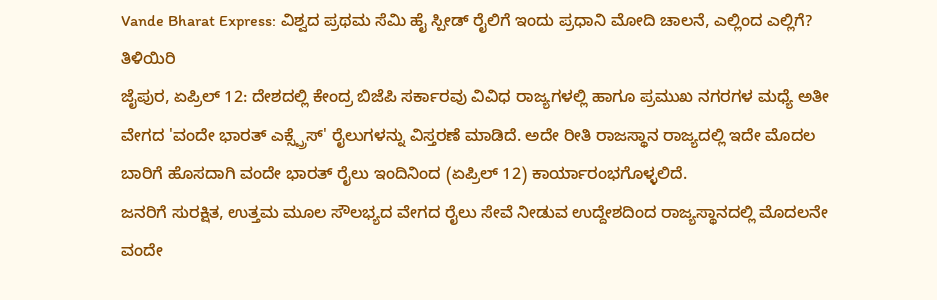Vande Bharat Express: ವಿಶ್ವದ ಪ್ರಥಮ ಸೆಮಿ ಹೈ ಸ್ಪೀಡ್ ರೈಲಿಗೆ ಇಂದು ಪ್ರಧಾನಿ ಮೋದಿ ಚಾಲನೆ, ಎಲ್ಲಿಂದ ಎಲ್ಲಿಗೆ? ತಿಳಿಯಿರಿ
ಜೈಪುರ, ಏಪ್ರಿಲ್ 12: ದೇಶದಲ್ಲಿ ಕೇಂದ್ರ ಬಿಜೆಪಿ ಸರ್ಕಾರವು ವಿವಿಧ ರಾಜ್ಯಗಳಲ್ಲಿ ಹಾಗೂ ಪ್ರಮುಖ ನಗರಗಳ ಮಧ್ಯೆ ಅತೀ ವೇಗದ 'ವಂದೇ ಭಾರತ್ ಎಕ್ಸ್ಪ್ರೆಸ್' ರೈಲುಗಳನ್ನು ವಿಸ್ತರಣೆ ಮಾಡಿದೆ. ಅದೇ ರೀತಿ ರಾಜಸ್ಥಾನ ರಾಜ್ಯದಲ್ಲಿ ಇದೇ ಮೊದಲ ಬಾರಿಗೆ ಹೊಸದಾಗಿ ವಂದೇ ಭಾರತ್ ರೈಲು ಇಂದಿನಿಂದ (ಏಪ್ರಿಲ್ 12) ಕಾರ್ಯಾರಂಭಗೊಳ್ಳಲಿದೆ.
ಜನರಿಗೆ ಸುರಕ್ಷಿತ, ಉತ್ತಮ ಮೂಲ ಸೌಲಭ್ಯದ ವೇಗದ ರೈಲು ಸೇವೆ ನೀಡುವ ಉದ್ದೇಶದಿಂದ ರಾಜ್ಯಸ್ಥಾನದಲ್ಲಿ ಮೊದಲನೇ ವಂದೇ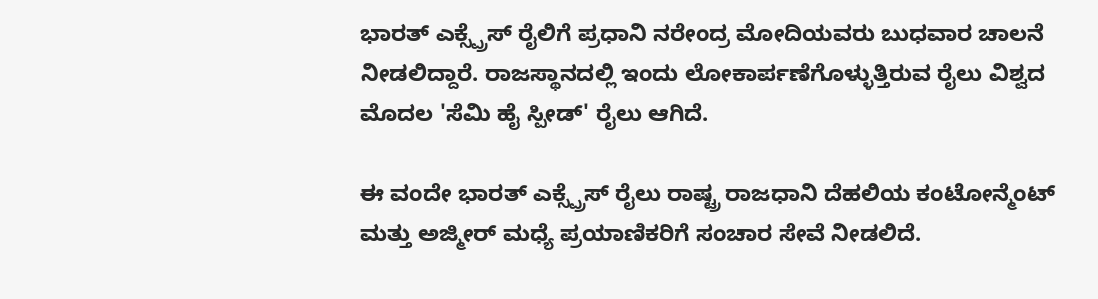ಭಾರತ್ ಎಕ್ಸ್ಪ್ರೆಸ್ ರೈಲಿಗೆ ಪ್ರಧಾನಿ ನರೇಂದ್ರ ಮೋದಿಯವರು ಬುಧವಾರ ಚಾಲನೆ ನೀಡಲಿದ್ದಾರೆ. ರಾಜಸ್ಥಾನದಲ್ಲಿ ಇಂದು ಲೋಕಾರ್ಪಣೆಗೊಳ್ಳುತ್ತಿರುವ ರೈಲು ವಿಶ್ವದ ಮೊದಲ 'ಸೆಮಿ ಹೈ ಸ್ಪೀಡ್' ರೈಲು ಆಗಿದೆ.

ಈ ವಂದೇ ಭಾರತ್ ಎಕ್ಸ್ಪ್ರೆಸ್ ರೈಲು ರಾಷ್ಟ್ರ ರಾಜಧಾನಿ ದೆಹಲಿಯ ಕಂಟೋನ್ಮೆಂಟ್ ಮತ್ತು ಅಜ್ಮೀರ್ ಮಧ್ಯೆ ಪ್ರಯಾಣಿಕರಿಗೆ ಸಂಚಾರ ಸೇವೆ ನೀಡಲಿದೆ.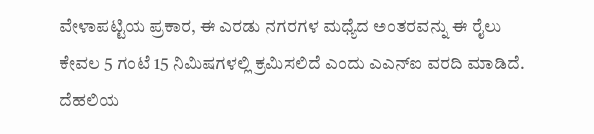ವೇಳಾಪಟ್ಟಿಯ ಪ್ರಕಾರ, ಈ ಎರಡು ನಗರಗಳ ಮಧ್ಯೆದ ಅಂತರವನ್ನು ಈ ರೈಲು ಕೇವಲ 5 ಗಂಟೆ 15 ನಿಮಿಷಗಳಲ್ಲಿ ಕ್ರಮಿಸಲಿದೆ ಎಂದು ಎಎನ್ಐ ವರದಿ ಮಾಡಿದೆ.
ದೆಹಲಿಯ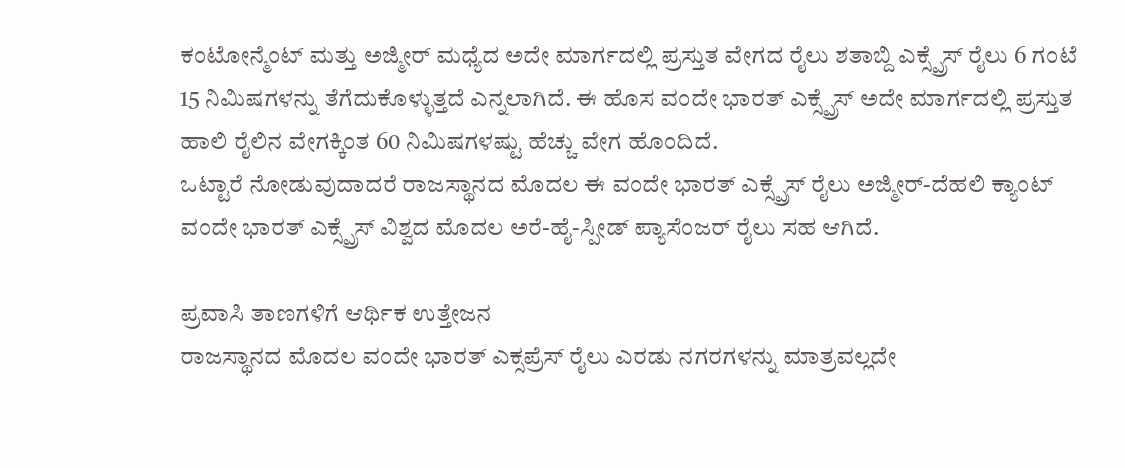ಕಂಟೋನ್ಮೆಂಟ್ ಮತ್ತು ಅಜ್ಮೀರ್ ಮಧ್ಯೆದ ಅದೇ ಮಾರ್ಗದಲ್ಲಿ ಪ್ರಸ್ತುತ ವೇಗದ ರೈಲು ಶತಾಬ್ದಿ ಎಕ್ಸ್ಪ್ರೆಸ್ ರೈಲು 6 ಗಂಟೆ 15 ನಿಮಿಷಗಳನ್ನು ತೆಗೆದುಕೊಳ್ಳುತ್ತದೆ ಎನ್ನಲಾಗಿದೆ. ಈ ಹೊಸ ವಂದೇ ಭಾರತ್ ಎಕ್ಸ್ಪ್ರೆಸ್ ಅದೇ ಮಾರ್ಗದಲ್ಲಿ ಪ್ರಸ್ತುತ ಹಾಲಿ ರೈಲಿನ ವೇಗಕ್ಕಿಂತ 60 ನಿಮಿಷಗಳಷ್ಟು ಹೆಚ್ಚು ವೇಗ ಹೊಂದಿದೆ.
ಒಟ್ಟಾರೆ ನೋಡುವುದಾದರೆ ರಾಜಸ್ಥಾನದ ಮೊದಲ ಈ ವಂದೇ ಭಾರತ್ ಎಕ್ಸ್ಪ್ರೆಸ್ ರೈಲು ಅಜ್ಮೀರ್-ದೆಹಲಿ ಕ್ಯಾಂಟ್ ವಂದೇ ಭಾರತ್ ಎಕ್ಸ್ಪ್ರೆಸ್ ವಿಶ್ವದ ಮೊದಲ ಅರೆ-ಹೈ-ಸ್ಪೀಡ್ ಪ್ಯಾಸೆಂಜರ್ ರೈಲು ಸಹ ಆಗಿದೆ.

ಪ್ರವಾಸಿ ತಾಣಗಳಿಗೆ ಆರ್ಥಿಕ ಉತ್ತೇಜನ
ರಾಜಸ್ಥಾನದ ಮೊದಲ ವಂದೇ ಭಾರತ್ ಎಕ್ಸಪ್ರೆಸ್ ರೈಲು ಎರಡು ನಗರಗಳನ್ನು ಮಾತ್ರವಲ್ಲದೇ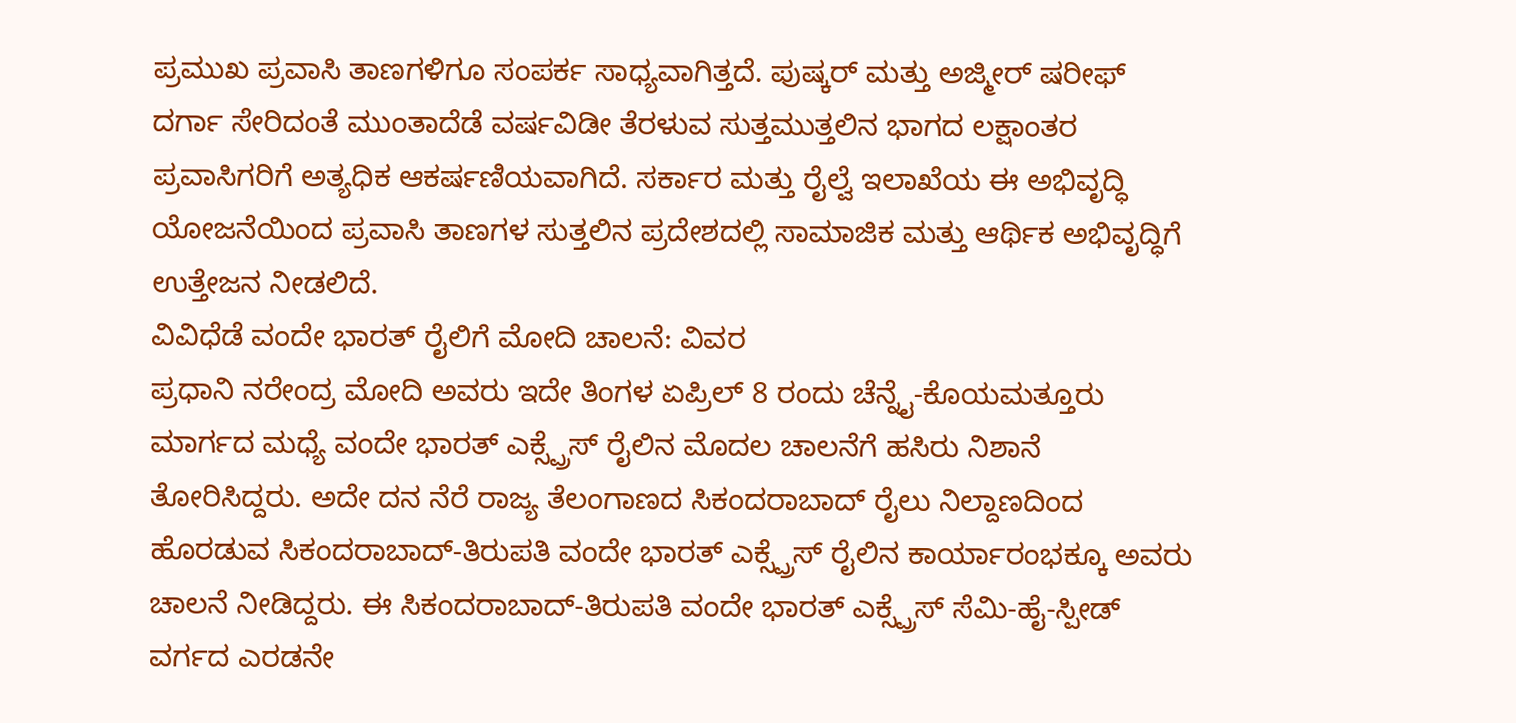ಪ್ರಮುಖ ಪ್ರವಾಸಿ ತಾಣಗಳಿಗೂ ಸಂಪರ್ಕ ಸಾಧ್ಯವಾಗಿತ್ತದೆ. ಪುಷ್ಕರ್ ಮತ್ತು ಅಜ್ಮೀರ್ ಷರೀಫ್ ದರ್ಗಾ ಸೇರಿದಂತೆ ಮುಂತಾದೆಡೆ ವರ್ಷವಿಡೀ ತೆರಳುವ ಸುತ್ತಮುತ್ತಲಿನ ಭಾಗದ ಲಕ್ಷಾಂತರ ಪ್ರವಾಸಿಗರಿಗೆ ಅತ್ಯಧಿಕ ಆಕರ್ಷಣಿಯವಾಗಿದೆ. ಸರ್ಕಾರ ಮತ್ತು ರೈಲ್ವೆ ಇಲಾಖೆಯ ಈ ಅಭಿವೃದ್ಧಿ ಯೋಜನೆಯಿಂದ ಪ್ರವಾಸಿ ತಾಣಗಳ ಸುತ್ತಲಿನ ಪ್ರದೇಶದಲ್ಲಿ ಸಾಮಾಜಿಕ ಮತ್ತು ಆರ್ಥಿಕ ಅಭಿವೃದ್ಧಿಗೆ ಉತ್ತೇಜನ ನೀಡಲಿದೆ.
ವಿವಿಧೆಡೆ ವಂದೇ ಭಾರತ್ ರೈಲಿಗೆ ಮೋದಿ ಚಾಲನೆ: ವಿವರ
ಪ್ರಧಾನಿ ನರೇಂದ್ರ ಮೋದಿ ಅವರು ಇದೇ ತಿಂಗಳ ಏಪ್ರಿಲ್ 8 ರಂದು ಚೆನ್ನೈ-ಕೊಯಮತ್ತೂರು ಮಾರ್ಗದ ಮಧ್ಯೆ ವಂದೇ ಭಾರತ್ ಎಕ್ಸ್ಪ್ರೆಸ್ ರೈಲಿನ ಮೊದಲ ಚಾಲನೆಗೆ ಹಸಿರು ನಿಶಾನೆ ತೋರಿಸಿದ್ದರು. ಅದೇ ದನ ನೆರೆ ರಾಜ್ಯ ತೆಲಂಗಾಣದ ಸಿಕಂದರಾಬಾದ್ ರೈಲು ನಿಲ್ದಾಣದಿಂದ ಹೊರಡುವ ಸಿಕಂದರಾಬಾದ್-ತಿರುಪತಿ ವಂದೇ ಭಾರತ್ ಎಕ್ಸ್ಪ್ರೆಸ್ ರೈಲಿನ ಕಾರ್ಯಾರಂಭಕ್ಕೂ ಅವರು ಚಾಲನೆ ನೀಡಿದ್ದರು. ಈ ಸಿಕಂದರಾಬಾದ್-ತಿರುಪತಿ ವಂದೇ ಭಾರತ್ ಎಕ್ಸ್ಪ್ರೆಸ್ ಸೆಮಿ-ಹೈ-ಸ್ಪೀಡ್ ವರ್ಗದ ಎರಡನೇ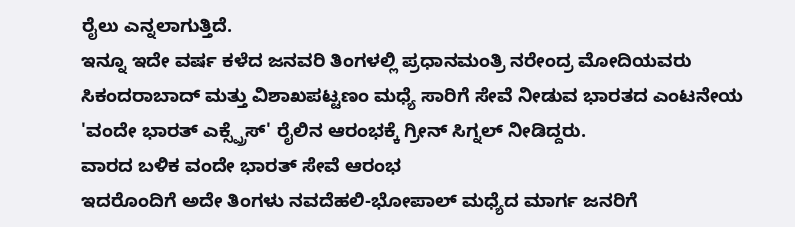ರೈಲು ಎನ್ನಲಾಗುತ್ತಿದೆ.
ಇನ್ನೂ ಇದೇ ವರ್ಷ ಕಳೆದ ಜನವರಿ ತಿಂಗಳಲ್ಲಿ ಪ್ರಧಾನಮಂತ್ರಿ ನರೇಂದ್ರ ಮೋದಿಯವರು ಸಿಕಂದರಾಬಾದ್ ಮತ್ತು ವಿಶಾಖಪಟ್ಟಣಂ ಮಧ್ಯೆ ಸಾರಿಗೆ ಸೇವೆ ನೀಡುವ ಭಾರತದ ಎಂಟನೇಯ 'ವಂದೇ ಭಾರತ್ ಎಕ್ಸ್ಪ್ರೆಸ್' ರೈಲಿನ ಆರಂಭಕ್ಕೆ ಗ್ರೀನ್ ಸಿಗ್ನಲ್ ನೀಡಿದ್ದರು.
ವಾರದ ಬಳಿಕ ವಂದೇ ಭಾರತ್ ಸೇವೆ ಆರಂಭ
ಇದರೊಂದಿಗೆ ಅದೇ ತಿಂಗಳು ನವದೆಹಲಿ-ಭೋಪಾಲ್ ಮಧ್ಯೆದ ಮಾರ್ಗ ಜನರಿಗೆ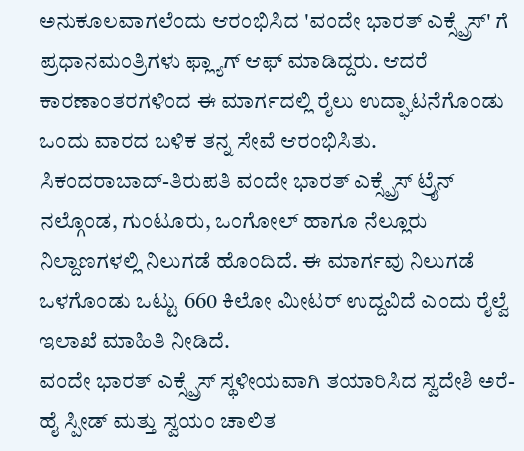ಅನುಕೂಲವಾಗಲೆಂದು ಆರಂಭಿಸಿದ 'ವಂದೇ ಭಾರತ್ ಎಕ್ಸ್ಪ್ರೆಸ್' ಗೆ ಪ್ರಧಾನಮಂತ್ರಿಗಳು ಫ್ಲ್ಯಾಗ್ ಆಫ್ ಮಾಡಿದ್ದರು. ಆದರೆ ಕಾರಣಾಂತರಗಳಿಂದ ಈ ಮಾರ್ಗದಲ್ಲಿ ರೈಲು ಉದ್ಘಾಟನೆಗೊಂಡು ಒಂದು ವಾರದ ಬಳಿಕ ತನ್ನ ಸೇವೆ ಆರಂಭಿಸಿತು.
ಸಿಕಂದರಾಬಾದ್-ತಿರುಪತಿ ವಂದೇ ಭಾರತ್ ಎಕ್ಸ್ಪ್ರೆಸ್ ಟ್ರೈನ್ ನಲ್ಗೊಂಡ, ಗುಂಟೂರು, ಒಂಗೋಲ್ ಹಾಗೂ ನೆಲ್ಲೂರು ನಿಲ್ದಾಣಗಳಲ್ಲಿ ನಿಲುಗಡೆ ಹೊಂದಿದೆ. ಈ ಮಾರ್ಗವು ನಿಲುಗಡೆ ಒಳಗೊಂಡು ಒಟ್ಟು 660 ಕಿಲೋ ಮೀಟರ್ ಉದ್ದವಿದೆ ಎಂದು ರೈಲ್ವೆ ಇಲಾಖೆ ಮಾಹಿತಿ ನೀಡಿದೆ.
ವಂದೇ ಭಾರತ್ ಎಕ್ಸ್ಪ್ರೆಸ್ ಸ್ಥಳೀಯವಾಗಿ ತಯಾರಿಸಿದ ಸ್ವದೇಶಿ ಅರೆ-ಹೈ ಸ್ಪೀಡ್ ಮತ್ತು ಸ್ವಯಂ ಚಾಲಿತ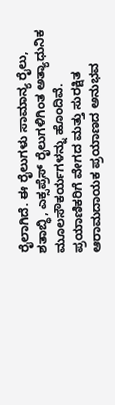ರೈಲಾಗಿದೆ. ಈ ರೈಲುಗಳು ಸಾಮಾನ್ಯ ರೈಲು, ಶತಾಬ್ಧಿ, ಎಕ್ಸಪ್ರೆಸ್ ರೈಲುಗಳಿಗಿಂತ ಅತ್ಯಾಧುನಿಕ ಮೂಲಸೌಕರ್ಯಗಳನ್ನು ಹೊಂದಿವೆ. ಪ್ರಯಾಣಿಕರಿಗೆ ವೇಗದ ಮತ್ತು ಸುರಕ್ಷಿತ ಆರಾಮದಾಯಕ ಪ್ರಯಾಣದ ಅನುಭವ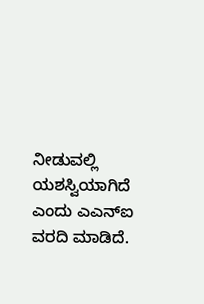ನೀಡುವಲ್ಲಿ ಯಶಸ್ವಿಯಾಗಿದೆ ಎಂದು ಎಎನ್ಐ ವರದಿ ಮಾಡಿದೆ.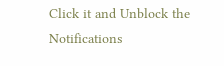Click it and Unblock the Notifications